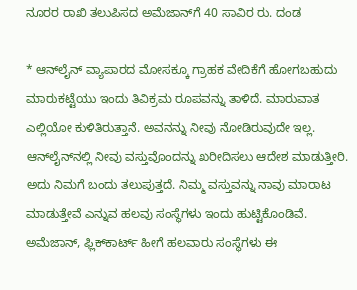ನೂರರ ರಾಖಿ ತಲುಪಿಸದ ಅಮೆಜಾನ್‌ಗೆ 40 ಸಾವಿರ ರು. ದಂಡ

* ಆನ್‌ಲೈನ್‌ ವ್ಯಾಪಾರದ ಮೋಸಕ್ಕೂ ಗ್ರಾಹಕ ವೇದಿಕೆಗೆ ಹೋಗಬಹುದು ಮಾರುಕಟ್ಟೆಯು ಇಂದು ತಿವಿಕ್ರಮ ರೂಪವನ್ನು ತಾಳಿದೆ. ಮಾರುವಾತ ಎಲ್ಲಿಯೋ ಕುಳಿತಿರುತ್ತಾನೆ. ಅವನನ್ನು ನೀವು ನೋಡಿರುವುದೇ ಇಲ್ಲ. ಆನ್‌ಲೈನ್‌ನಲ್ಲಿ ನೀವು ವಸ್ತುವೊಂದನ್ನು ಖರೀದಿಸಲು ಆದೇಶ ಮಾಡುತ್ತೀರಿ. ಅದು ನಿಮಗೆ ಬಂದು ತಲುಪುತ್ತದೆ. ನಿಮ್ಮ ವಸ್ತುವನ್ನು ನಾವು ಮಾರಾಟ ಮಾಡುತ್ತೇವೆ ಎನ್ನುವ ಹಲವು ಸಂಸ್ಥೆಗಳು ಇಂದು ಹುಟ್ಟಿಕೊಂಡಿವೆ. ಅಮೆಜಾನ್‌, ಫ್ಲಿಕ್‌ಕಾರ್ಟ್‌ ಹೀಗೆ ಹಲವಾರು ಸಂಸ್ಥೆಗಳು ಈ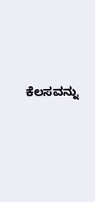ಕೆಲಸವನ್ನು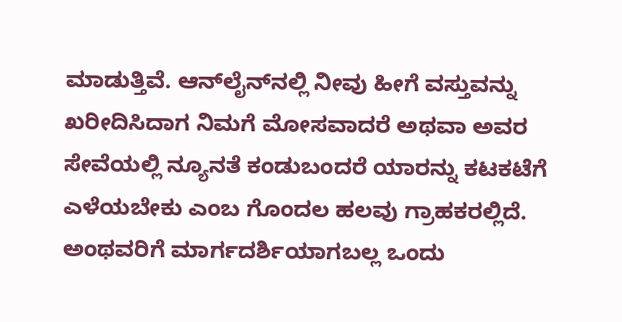ಮಾಡುತ್ತಿವೆ. ಆನ್‌ಲೈನ್‌ನಲ್ಲಿ ನೀವು ಹೀಗೆ ವಸ್ತುವನ್ನು ಖರೀದಿಸಿದಾಗ ನಿಮಗೆ ಮೋಸವಾದರೆ ಅಥವಾ ಅವರ ಸೇವೆಯಲ್ಲಿ ನ್ಯೂನತೆ ಕಂಡುಬಂದರೆ ಯಾರನ್ನು ಕಟಕಟೆಗೆ ಎಳೆಯಬೇಕು ಎಂಬ ಗೊಂದಲ ಹಲವು ಗ್ರಾಹಕರಲ್ಲಿದೆ. ಅಂಥವರಿಗೆ ಮಾರ್ಗದರ್ಶಿಯಾಗಬಲ್ಲ ಒಂದು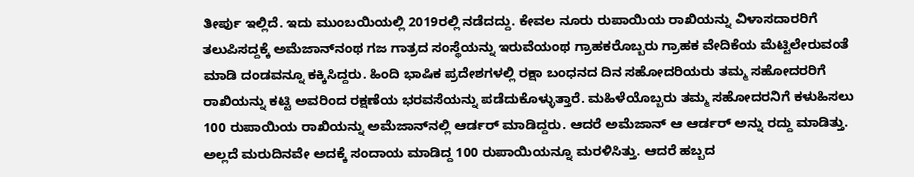ತೀರ್ಪು ಇಲ್ಲಿದೆ. ಇದು ಮುಂಬಯಿಯಲ್ಲಿ 2019ರಲ್ಲಿ ನಡೆದದ್ದು. ಕೇವಲ ನೂರು ರುಪಾಯಿಯ ರಾಖಿಯನ್ನು ವಿಳಾಸದಾರರಿಗೆ ತಲುಪಿಸದ್ದಕ್ಕೆ ಅಮೆಜಾನ್‌‌ನಂಥ ಗಜ ಗಾತ್ರದ ಸಂಸ್ಥೆಯನ್ನು ಇರುವೆಯಂಥ ಗ್ರಾಹಕರೊಬ್ಬರು ಗ್ರಾಹಕ ವೇದಿಕೆಯ ಮೆಟ್ಟಿಲೇರುವಂತೆ ಮಾಡಿ ದಂಡವನ್ನೂ ಕಕ್ಕಿಸಿದ್ದರು. ಹಿಂದಿ ಭಾಷಿಕ ಪ್ರದೇಶಗಳಲ್ಲಿ ರಕ್ಷಾ ಬಂಧನದ ದಿನ ಸಹೋದರಿಯರು ತಮ್ಮ ಸಹೋದರರಿಗೆ ರಾಖಿಯನ್ನು ಕಟ್ಟಿ ಅವರಿಂದ ರಕ್ಷಣೆಯ ಭರವಸೆಯನ್ನು ಪಡೆದುಕೊಳ್ಳುತ್ತಾರೆ. ಮಹಿಳೆಯೊಬ್ಬರು ತಮ್ಮ ಸಹೋದರನಿಗೆ ಕಳುಹಿಸಲು 100 ರುಪಾಯಿಯ ರಾಖಿಯನ್ನು ಅಮೆಜಾನ್‌ನಲ್ಲಿ ಆರ್ಡರ್‌ ಮಾಡಿದ್ದರು. ಆದರೆ ಅಮೆಜಾನ್‌ ಆ ಆರ್ಡರ್‌ ಅನ್ನು ರದ್ದು ಮಾಡಿತ್ತು. ಅಲ್ಲದೆ ಮರುದಿನವೇ ಅದಕ್ಕೆ ಸಂದಾಯ ಮಾಡಿದ್ದ 100 ರುಪಾಯಿಯನ್ನೂ ಮರಳಿಸಿತ್ತು. ಆದರೆ ಹಬ್ಬದ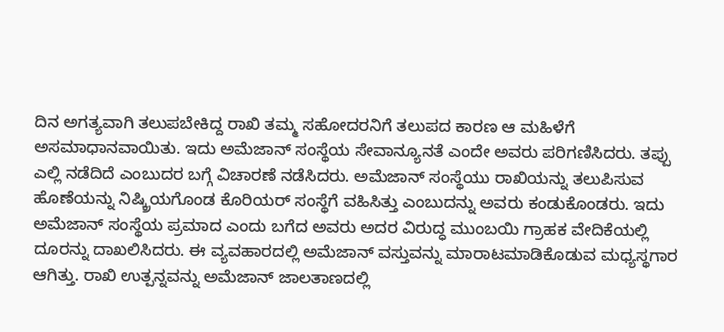ದಿನ ಅಗತ್ಯವಾಗಿ ತಲುಪಬೇಕಿದ್ದ ರಾಖಿ ತಮ್ಮ ಸಹೋದರನಿಗೆ ತಲುಪದ ಕಾರಣ ಆ ಮಹಿಳೆಗೆ ಅಸಮಾಧಾನವಾಯಿತು. ಇದು ಅಮೆಜಾನ್‌ ಸಂಸ್ಥೆಯ ಸೇವಾನ್ಯೂನತೆ ಎಂದೇ ಅವರು ಪರಿಗಣಿಸಿದರು. ತಪ್ಪು ಎಲ್ಲಿ ನಡೆದಿದೆ ಎಂಬುದರ ಬಗ್ಗೆ ವಿಚಾರಣೆ ನಡೆಸಿದರು. ಅಮೆಜಾನ್‌ ಸಂಸ್ಥೆಯು ರಾಖಿಯನ್ನು ತಲುಪಿಸುವ ಹೊಣೆಯನ್ನು ನಿಷ್ಕ್ರಿಯಗೊಂಡ ಕೊರಿಯರ್‌ ಸಂಸ್ಥೆಗೆ ವಹಿಸಿತ್ತು ಎಂಬುದನ್ನು ಅವರು ಕಂಡುಕೊಂಡರು. ಇದು ಅಮೆಜಾನ್‌ ಸಂಸ್ಥೆಯ ಪ್ರಮಾದ ಎಂದು ಬಗೆದ ಅವರು ಅದರ ವಿರುದ್ಧ ಮುಂಬಯಿ ಗ್ರಾಹಕ ವೇದಿಕೆಯಲ್ಲಿ ದೂರನ್ನು ದಾಖಲಿಸಿದರು. ಈ ವ್ಯವಹಾರದಲ್ಲಿ ಅಮೆಜಾನ್‌ ವಸ್ತುವನ್ನು ಮಾರಾಟಮಾಡಿಕೊಡುವ ಮಧ್ಯಸ್ಥಗಾರ ಆಗಿತ್ತು. ರಾಖಿ ಉತ್ಪನ್ನವನ್ನು ಅಮೆಜಾನ್‌ ಜಾಲತಾಣದಲ್ಲಿ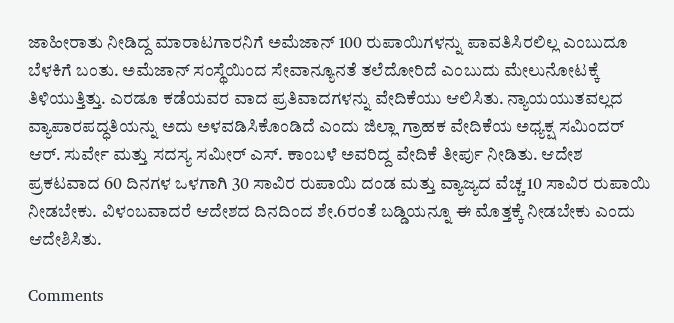ಜಾಹೀರಾತು ನೀಡಿದ್ದ ಮಾರಾಟಗಾರನಿಗೆ ಅಮೆಜಾನ್‌ 100 ರುಪಾಯಿಗಳನ್ನು ಪಾವತಿಸಿರಲಿಲ್ಲ ಎಂಬುದೂ ಬೆಳಕಿಗೆ ಬಂತು. ಅಮೆಜಾನ್‌ ಸಂಸ್ಥೆಯಿಂದ ಸೇವಾನ್ಯೂನತೆ ತಲೆದೋರಿದೆ ಎಂಬುದು ಮೇಲುನೋಟಕ್ಕೆ ತಿಳಿಯುತ್ತಿತ್ತು. ಎರಡೂ ಕಡೆಯವರ ವಾದ ಪ್ರತಿವಾದಗಳನ್ನು ವೇದಿಕೆಯು ಆಲಿಸಿತು. ನ್ಯಾಯಯುತವಲ್ಲದ ವ್ಯಾಪಾರಪದ್ಧತಿಯನ್ನು ಅದು ಅಳವಡಿಸಿಕೊಂಡಿದೆ ಎಂದು ಜಿಲ್ಲಾ ಗ್ರಾಹಕ ವೇದಿಕೆಯ ಅಧ್ಯಕ್ಷ ಸಮಿಂದರ್‌ ಆರ್‌. ಸುರ್ವೇ ಮತ್ತು ಸದಸ್ಯ ಸಮೀರ್‌ ಎಸ್‌. ಕಾಂಬಳೆ ಅವರಿದ್ದ ವೇದಿಕೆ ತೀರ್ಪು ನೀಡಿತು. ಆದೇಶ ಪ್ರಕಟವಾದ 60 ದಿನಗಳ ಒಳಗಾಗಿ 30 ಸಾವಿರ ರುಪಾಯಿ ದಂಡ ಮತ್ತು ವ್ಯಾಜ್ಯದ ವೆಚ್ಚ 10 ಸಾವಿರ ರುಪಾಯಿ ನೀಡಬೇಕು. ವಿಳಂಬವಾದರೆ ಆದೇಶದ ದಿನದಿಂದ ಶೇ.6ರಂತೆ ಬಡ್ಡಿಯನ್ನೂ ಈ ಮೊತ್ತಕ್ಕೆ ನೀಡಬೇಕು ಎಂದು ಆದೇಶಿಸಿತು.

Comments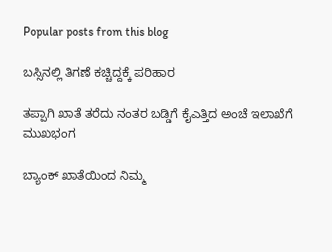Popular posts from this blog

ಬಸ್ಸಿನಲ್ಲಿ ತಿಗಣೆ ಕಚ್ಚಿದ್ದಕ್ಕೆ ಪರಿಹಾರ

ತಪ್ಪಾಗಿ ಖಾತೆ ತರೆದು ನಂತರ ಬಡ್ಡಿಗೆ ಕೈಎತ್ತಿದ ಅಂಚೆ ಇಲಾಖೆಗೆ ಮುಖಭಂಗ

ಬ್ಯಾಂಕ್ ಖಾತೆಯಿಂದ ನಿಮ್ಮ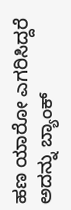ಹಣ ಯಾರೋ ಎಗರಿಸಿದ್ದರೆ ಅದನ್ನು ಬ್ಯಾಂಕ್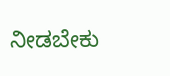ನೀಡಬೇಕು